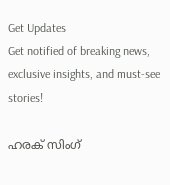Get Updates
Get notified of breaking news, exclusive insights, and must-see stories!

ഹരക് സിംഗ്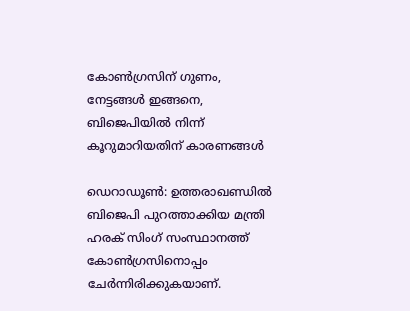കോണ്‍ഗ്രസിന് ഗുണം, നേട്ടങ്ങള്‍ ഇങ്ങനെ, ബിജെപിയില്‍ നിന്ന് കൂറുമാറിയതിന് കാരണങ്ങള്‍

ഡെറാഡൂണ്‍: ഉത്തരാഖണ്ഡില്‍ ബിജെപി പുറത്താക്കിയ മന്ത്രി ഹരക് സിംഗ് സംസ്ഥാനത്ത് കോണ്‍ഗ്രസിനൊപ്പം ചേര്‍ന്നിരിക്കുകയാണ്.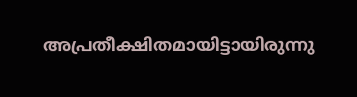അപ്രതീക്ഷിതമായിട്ടായിരുന്നു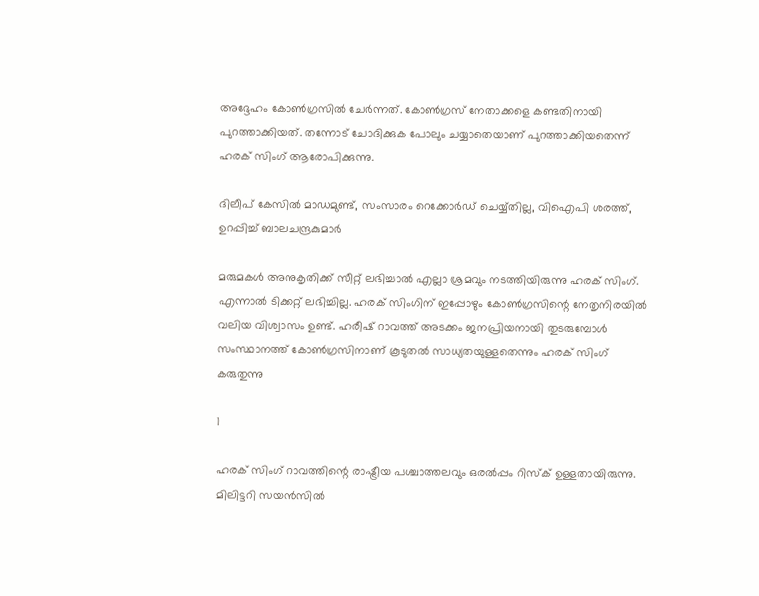അദ്ദേഹം കോണ്‍ഗ്രസില്‍ ചേര്‍ന്നത്. കോണ്‍ഗ്രസ് നേതാക്കളെ കണ്ടതിനായി പുറത്താക്കിയത്. തന്നോട് ചോദിക്കുക പോലും ചയ്യാതെയാണ് പുറത്താക്കിയതെന്ന് ഹരക് സിംഗ് ആരോപിക്കുന്നു.

ദിലീപ് കേസില്‍ മാഡമുണ്ട്, സംസാരം റെക്കോര്‍ഡ് ചെയ്യ്തില്ല, വിഐപി ശരത്ത്, ഉറപ്പിച്ച് ബാലചന്ദ്രകുമാര്‍

മരുമകള്‍ അനുകൃതിക്ക് സീറ്റ് ലഭിച്ചാല്‍ എല്ലാ ശ്രമവും നടത്തിയിരുന്നു ഹരക് സിംഗ്. എന്നാല്‍ ടിക്കറ്റ് ലഭിച്ചില്ല. ഹരക് സിംഗിന് ഇപ്പോഴും കോണ്‍ഗ്രസിന്റെ നേതൃനിരയില്‍ വലിയ വിശ്വാസം ഉണ്ട്. ഹരീഷ് റാവത്ത് അടക്കം ജനപ്രിയനായി തുടരുമ്പോള്‍ സംസ്ഥാനത്ത് കോണ്‍ഗ്രസിനാണ് കൂടുതല്‍ സാധ്യതയുള്ളതെന്നും ഹരക് സിംഗ് കരുതുന്നു

1

ഹരക് സിംഗ് റാവത്തിന്റെ രാഷ്ട്രീയ പശ്ചാത്തലവും ഒരല്‍പ്പം റിസ്‌ക് ഉള്ളതായിരുന്നു. മിലിട്ടറി സയന്‍സില്‍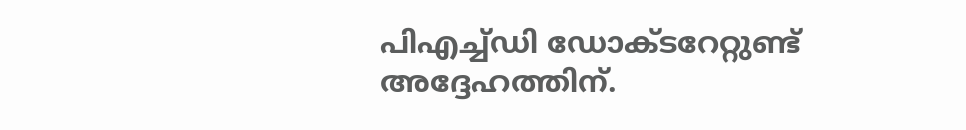പിഎച്ച്ഡി ഡോക്ടറേറ്റുണ്ട് അദ്ദേഹത്തിന്.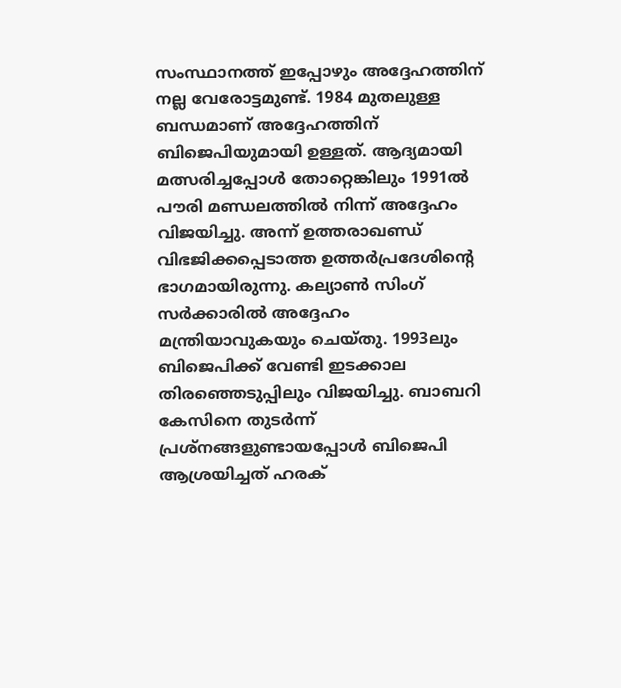സംസ്ഥാനത്ത് ഇപ്പോഴും അദ്ദേഹത്തിന് നല്ല വേരോട്ടമുണ്ട്. 1984 മുതലുള്ള ബന്ധമാണ് അദ്ദേഹത്തിന് ബിജെപിയുമായി ഉള്ളത്. ആദ്യമായി മത്സരിച്ചപ്പോള്‍ തോറ്റെങ്കിലും 1991ല്‍ പൗരി മണ്ഡലത്തില്‍ നിന്ന് അദ്ദേഹം വിജയിച്ചു. അന്ന് ഉത്തരാഖണ്ഡ് വിഭജിക്കപ്പെടാത്ത ഉത്തര്‍പ്രദേശിന്റെ ഭാഗമായിരുന്നു. കല്യാണ്‍ സിംഗ് സര്‍ക്കാരില്‍ അദ്ദേഹം മന്ത്രിയാവുകയും ചെയ്തു. 1993ലും ബിജെപിക്ക് വേണ്ടി ഇടക്കാല തിരഞ്ഞെടുപ്പിലും വിജയിച്ചു. ബാബറി കേസിനെ തുടര്‍ന്ന് പ്രശ്‌നങ്ങളുണ്ടായപ്പോള്‍ ബിജെപി ആശ്രയിച്ചത് ഹരക്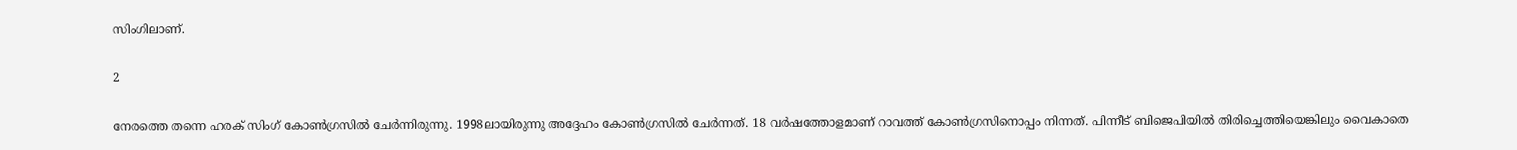സിംഗിലാണ്.

2

നേരത്തെ തന്നെ ഹരക് സിംഗ് കോണ്‍ഗ്രസില്‍ ചേര്‍ന്നിരുന്നു. 1998ലായിരുന്നു അദ്ദേഹം കോണ്‍ഗ്രസില്‍ ചേര്‍ന്നത്. 18 വര്‍ഷത്തോളമാണ് റാവത്ത് കോണ്‍ഗ്രസിനൊപ്പം നിന്നത്. പിന്നീട് ബിജെപിയില്‍ തിരിച്ചെത്തിയെങ്കിലും വൈകാതെ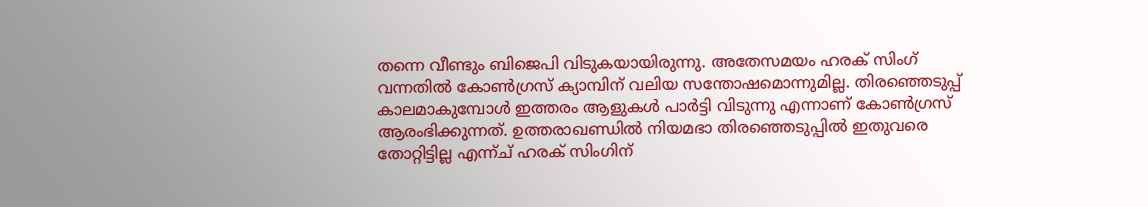തന്നെ വീണ്ടും ബിജെപി വിടുകയായിരുന്നു. അതേസമയം ഹരക് സിംഗ് വന്നതില്‍ കോണ്‍ഗ്രസ് ക്യാമ്പിന് വലിയ സന്തോഷമൊന്നുമില്ല. തിരഞ്ഞെടുപ്പ് കാലമാകുമ്പോള്‍ ഇത്തരം ആളുകള്‍ പാര്‍ട്ടി വിടുന്നു എന്നാണ് കോണ്‍ഗ്രസ് ആരംഭിക്കുന്നത്. ഉത്തരാഖണ്ഡില്‍ നിയമഭാ തിരഞ്ഞെടുപ്പില്‍ ഇതുവരെ തോറ്റിട്ടില്ല എന്ന്ച് ഹരക് സിംഗിന്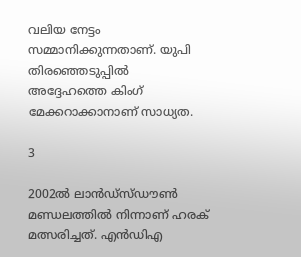വലിയ നേട്ടം സമ്മാനിക്കുന്നതാണ്. യുപി തിരഞ്ഞെടുപ്പില്‍ അദ്ദേഹത്തെ കിംഗ് മേക്കറാക്കാനാണ് സാധ്യത.

3

2002ല്‍ ലാന്‍ഡ്‌സ്ഡൗണ്‍ മണ്ഡലത്തില്‍ നിന്നാണ് ഹരക് മത്സരിച്ചത്. എന്‍ഡിഎ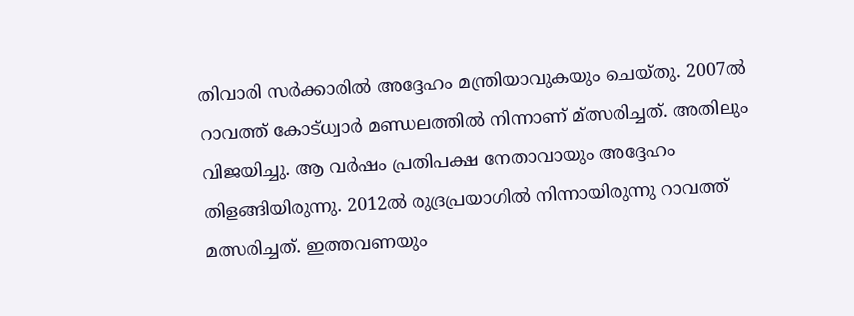തിവാരി സര്‍ക്കാരില്‍ അദ്ദേഹം മന്ത്രിയാവുകയും ചെയ്തു. 2007ല്‍ റാവത്ത് കോട്ധ്വാര്‍ മണ്ഡലത്തില്‍ നിന്നാണ് മ്ത്സരിച്ചത്. അതിലും വിജയിച്ചു. ആ വര്‍ഷം പ്രതിപക്ഷ നേതാവായും അദ്ദേഹം തിളങ്ങിയിരുന്നു. 2012ല്‍ രുദ്രപ്രയാഗില്‍ നിന്നായിരുന്നു റാവത്ത് മത്സരിച്ചത്. ഇത്തവണയും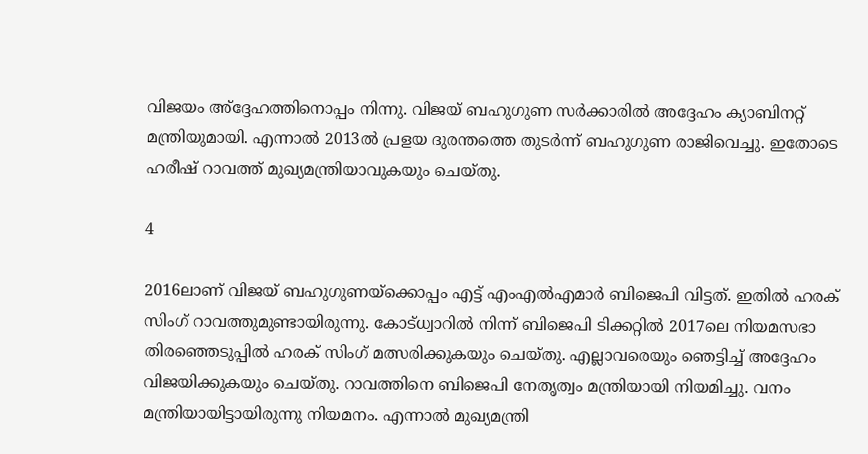വിജയം അ്‌ദ്ദേഹത്തിനൊപ്പം നിന്നു. വിജയ് ബഹുഗുണ സര്‍ക്കാരില്‍ അദ്ദേഹം ക്യാബിനറ്റ് മന്ത്രിയുമായി. എന്നാല്‍ 2013ല്‍ പ്രളയ ദുരന്തത്തെ തുടര്‍ന്ന് ബഹുഗുണ രാജിവെച്ചു. ഇതോടെ ഹരീഷ് റാവത്ത് മുഖ്യമന്ത്രിയാവുകയും ചെയ്തു.

4

2016ലാണ് വിജയ് ബഹുഗുണയ്‌ക്കൊപ്പം എട്ട് എംഎല്‍എമാര്‍ ബിജെപി വിട്ടത്. ഇതില്‍ ഹരക് സിംഗ് റാവത്തുമുണ്ടായിരുന്നു. കോട്ധ്വാറില്‍ നിന്ന് ബിജെപി ടിക്കറ്റില്‍ 2017ലെ നിയമസഭാ തിരഞ്ഞെടുപ്പില്‍ ഹരക് സിംഗ് മത്സരിക്കുകയും ചെയ്തു. എല്ലാവരെയും ഞെട്ടിച്ച് അദ്ദേഹം വിജയിക്കുകയും ചെയ്തു. റാവത്തിനെ ബിജെപി നേതൃത്വം മന്ത്രിയായി നിയമിച്ചു. വനം മന്ത്രിയായിട്ടായിരുന്നു നിയമനം. എന്നാല്‍ മുഖ്യമന്ത്രി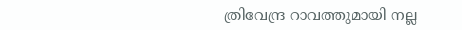ത്രിവേന്ദ്ര റാവത്തുമായി നല്ല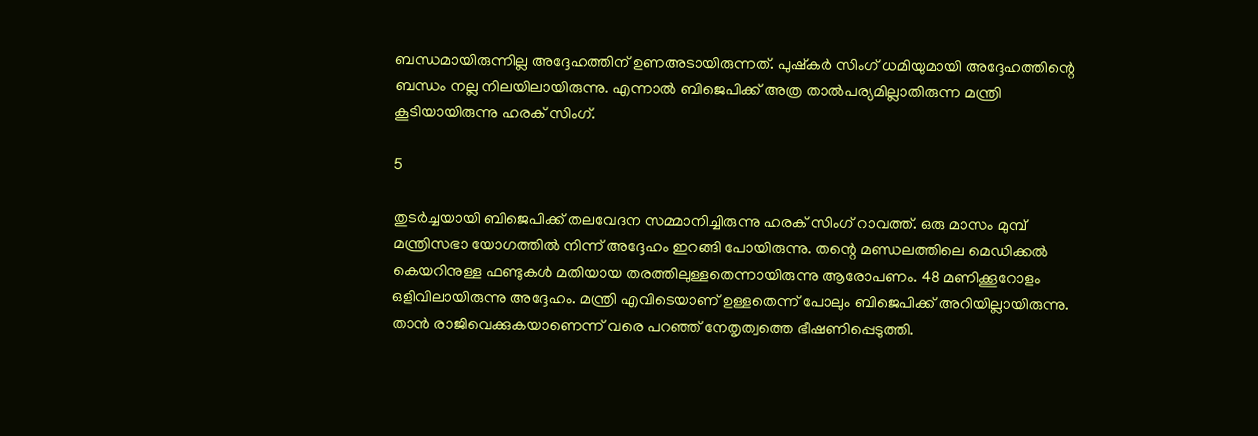ബന്ധമായിരുന്നില്ല അദ്ദേഹത്തിന് ഉണഅടായിരുന്നത്. പുഷ്‌കര്‍ സിംഗ് ധമിയുമായി അദ്ദേഹത്തിന്റെ ബന്ധം നല്ല നിലയിലായിരുന്നു. എന്നാല്‍ ബിജെപിക്ക് അത്ര താല്‍പര്യമില്ലാതിരുന്ന മന്ത്രി കൂടിയായിരുന്നു ഹരക് സിംഗ്.

5

തുടര്‍ച്ചയായി ബിജെപിക്ക് തലവേദന സമ്മാനിച്ചിരുന്നു ഹരക് സിംഗ് റാവത്ത്. ഒരു മാസം മുമ്പ് മന്ത്രിസഭാ യോഗത്തില്‍ നിന്ന് അദ്ദേഹം ഇറങ്ങി പോയിരുന്നു. തന്റെ മണ്ഡലത്തിലെ മെഡിക്കല്‍ കെയറിനുള്ള ഫണ്ടുകള്‍ മതിയായ തരത്തിലുള്ളതെന്നായിരുന്നു ആരോപണം. 48 മണിക്കൂറോളം ഒളിവിലായിരുന്നു അദ്ദേഹം. മന്ത്രി എവിടെയാണ് ഉള്ളതെന്ന് പോലും ബിജെപിക്ക് അറിയില്ലായിരുന്നു. താന്‍ രാജിവെക്കുകയാണെന്ന് വരെ പറഞ്ഞ് നേതൃത്വത്തെ ഭീഷണിപ്പെടുത്തി.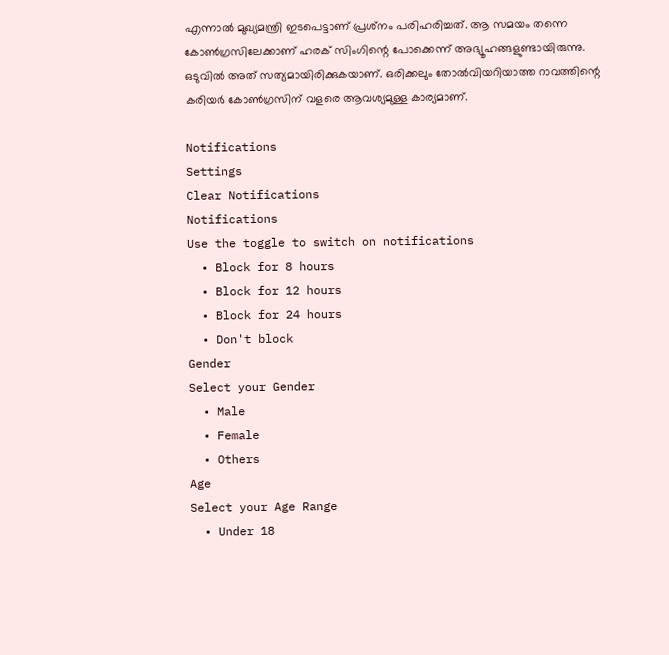എന്നാല്‍ മുഖ്യമന്ത്രി ഇടപെട്ടാണ് പ്രശ്‌നം പരിഹരിച്ചത്. ആ സമയം തന്നെ കോണ്‍ഗ്രസിലേക്കാണ് ഹരക് സിംഗിന്റെ പോക്കെന്ന് അഭ്യൂഹങ്ങളുണ്ടായിരുന്നു. ഒടുവില്‍ അത് സത്യമായിരിക്കുകയാണ്. ഒരിക്കലും തോല്‍വിയറിയാത്ത റാവത്തിന്റെ കരിയര്‍ കോണ്‍ഗ്രസിന് വളരെ ആവശ്യമുള്ള കാര്യമാണ്.

Notifications
Settings
Clear Notifications
Notifications
Use the toggle to switch on notifications
  • Block for 8 hours
  • Block for 12 hours
  • Block for 24 hours
  • Don't block
Gender
Select your Gender
  • Male
  • Female
  • Others
Age
Select your Age Range
  • Under 18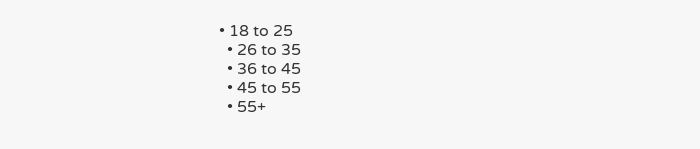• 18 to 25
  • 26 to 35
  • 36 to 45
  • 45 to 55
  • 55+